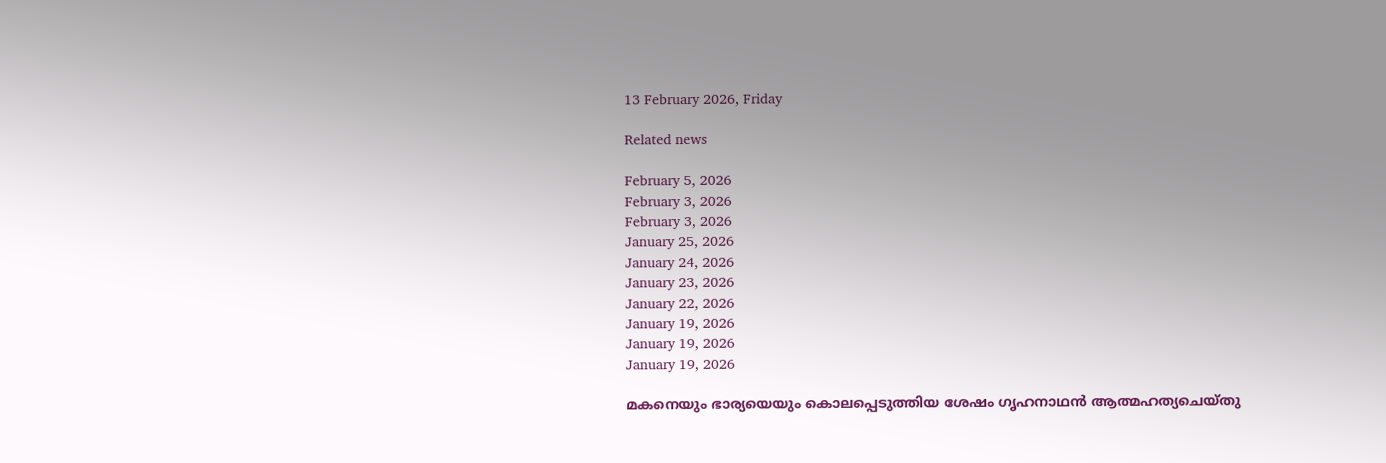13 February 2026, Friday

Related news

February 5, 2026
February 3, 2026
February 3, 2026
January 25, 2026
January 24, 2026
January 23, 2026
January 22, 2026
January 19, 2026
January 19, 2026
January 19, 2026

മകനെയും ഭാര്യയെയും കൊലപ്പെടുത്തിയ ശേഷം ഗൃഹനാഥന്‍ ആത്മഹത്യചെയ്തു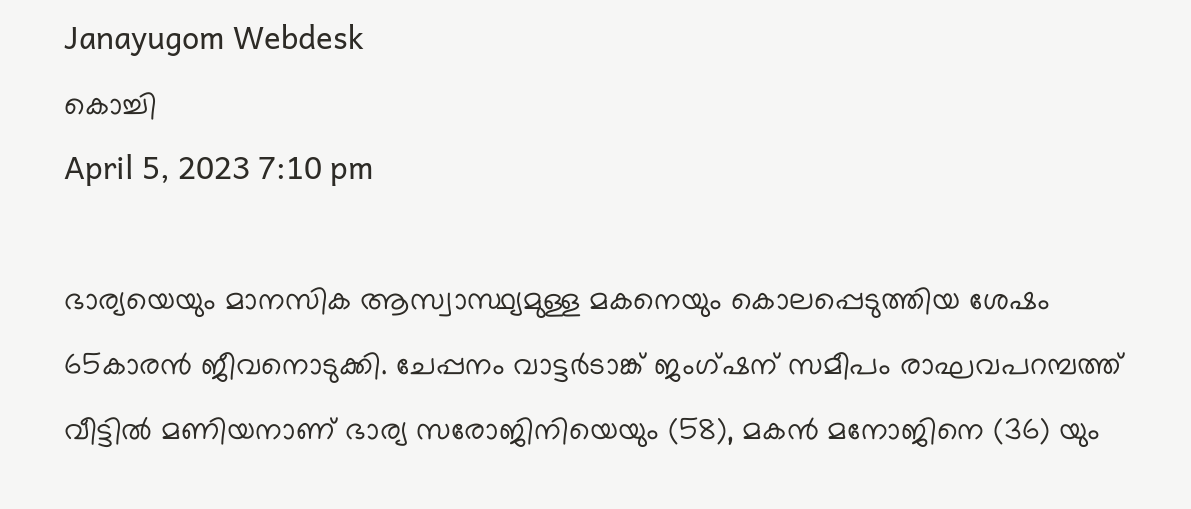Janayugom Webdesk
കൊച്ചി
April 5, 2023 7:10 pm

ഭാര്യയെയും മാനസിക ആസ്വാസ്ഥ്യമുള്ള മകനെയും കൊലപ്പെടുത്തിയ ശേഷം 65കാരന്‍ ജീവനൊടുക്കി. ചേപ്പനം വാട്ടർടാങ്ക് ജംഗ്ഷന് സമീപം രാഘവപറമ്പത്ത് വീട്ടിൽ മണിയനാണ് ഭാര്യ സരോജിനിയെയും (58), മകൻ മനോജിനെ (36) യും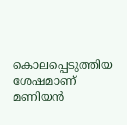കൊലപ്പെടുത്തിയ ശേഷമാണ് മണിയന്‍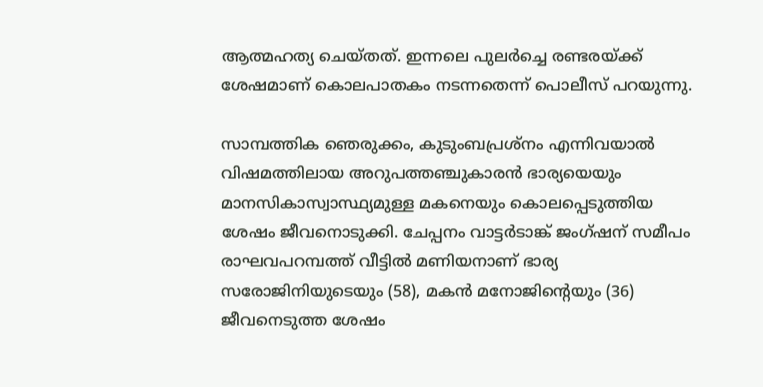ആത്മഹത്യ ചെയ്തത്. ഇന്നലെ പുലർച്ചെ രണ്ടരയ്ക്ക് ശേഷമാണ് കൊലപാതകം നടന്നതെന്ന് പൊലീസ് പറയുന്നു.

സാമ്പത്തിക ഞെരുക്കം, കുടുംബപ്രശ്നം എന്നിവയാൽ വിഷമത്തിലായ അറുപത്തഞ്ചുകാരൻ ഭാര്യയെയും മാനസികാസ്വാസ്ഥ്യമുള്ള മകനെയും കൊലപ്പെടുത്തിയ ശേഷം ജീവനൊടുക്കി. ചേപ്പനം വാട്ടർടാങ്ക് ജംഗ്ഷന് സമീപം രാഘവപറമ്പത്ത് വീട്ടിൽ മണിയനാണ് ഭാര്യ സരോജിനിയുടെയും (58), മകൻ മനോജിന്റെയും (36) ജീവനെടുത്ത ശേഷം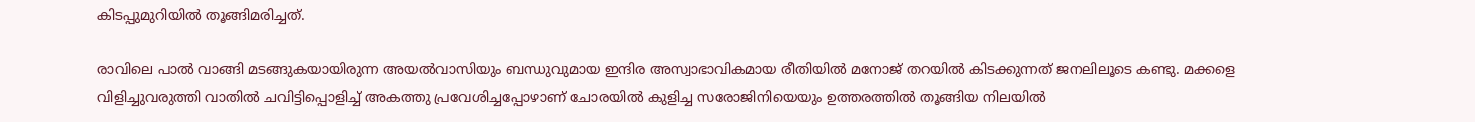കിടപ്പുമുറിയിൽ തൂങ്ങിമരിച്ചത്.

രാവിലെ പാൽ വാങ്ങി മടങ്ങുകയായിരുന്ന അയൽവാസിയും ബന്ധുവുമായ ഇന്ദിര അസ്വാഭാവികമായ രീതിയിൽ മനോജ് തറയിൽ കിടക്കുന്നത് ജനലിലൂടെ കണ്ടു. മക്കളെ വിളിച്ചുവരുത്തി വാതിൽ ചവിട്ടിപ്പൊളിച്ച് അകത്തു പ്രവേശിച്ചപ്പോഴാണ് ചോരയിൽ കുളിച്ച സരോജിനിയെയും ഉത്തരത്തിൽ തൂങ്ങിയ നിലയിൽ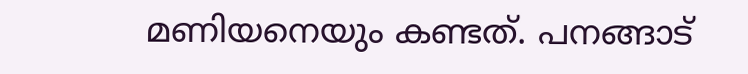മണിയനെയും കണ്ടത്. പനങ്ങാട്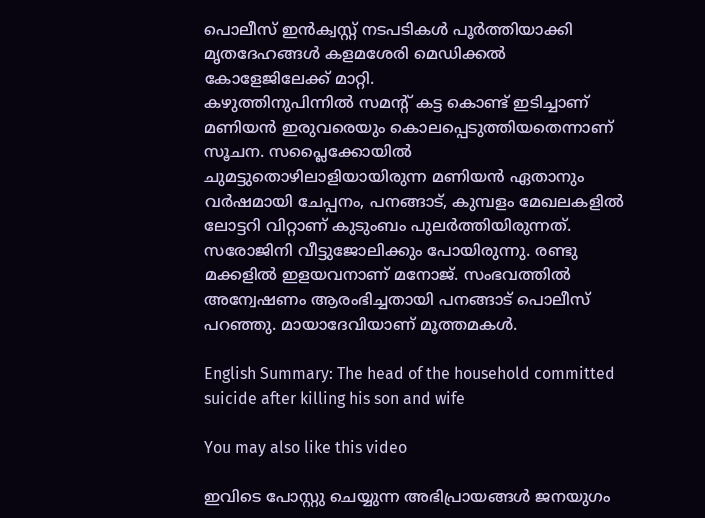പൊലീസ് ഇൻക്വസ്റ്റ് നടപടികൾ പൂർത്തിയാക്കി മൃതദേഹങ്ങൾ കളമശേരി മെഡിക്കൽ കോളേജിലേക്ക് മാറ്റി.
കഴുത്തിനുപിന്നില്‍ സമന്റ് കട്ട കൊണ്ട് ഇടിച്ചാണ് മണിയന്‍ ഇരുവരെയും കൊലപ്പെടുത്തിയതെന്നാണ് സൂചന. സപ്ലൈക്കോയിൽ ചുമട്ടുതൊഴിലാളിയായിരുന്ന മണിയൻ ഏതാനും വർഷമായി ചേപ്പനം, പനങ്ങാട്, കുമ്പളം മേഖലകളിൽ ലോട്ടറി വിറ്റാണ് കുടുംബം പുലർത്തിയിരുന്നത്. സരോജിനി വീട്ടുജോലിക്കും പോയിരുന്നു. രണ്ടു മക്കളിൽ ഇളയവനാണ് മനോജ്. സംഭവത്തില്‍ അന്വേഷണം ആരംഭിച്ചതായി പനങ്ങാട് പൊലീസ് പറഞ്ഞു. മായാദേവിയാണ് മൂത്തമകൾ.

English Summary: The head of the household committed suicide after killing his son and wife

You may also like this video

ഇവിടെ പോസ്റ്റു ചെയ്യുന്ന അഭിപ്രായങ്ങള്‍ ജനയുഗം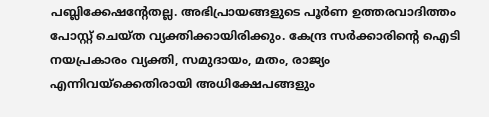പബ്ലിക്കേഷന്റേതല്ല. അഭിപ്രായങ്ങളുടെ പൂര്‍ണ ഉത്തരവാദിത്തം പോസ്റ്റ് ചെയ്ത വ്യക്തിക്കായിരിക്കും. കേന്ദ്ര സര്‍ക്കാരിന്റെ ഐടി നയപ്രകാരം വ്യക്തി, സമുദായം, മതം, രാജ്യം എന്നിവയ്‌ക്കെതിരായി അധിക്ഷേപങ്ങളും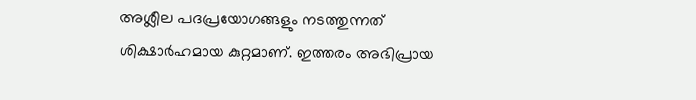അശ്ലീല പദപ്രയോഗങ്ങളും നടത്തുന്നത് ശിക്ഷാര്‍ഹമായ കുറ്റമാണ്. ഇത്തരം അഭിപ്രായ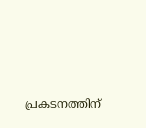പ്രകടനത്തിന്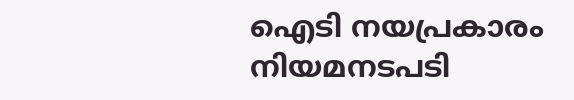ഐടി നയപ്രകാരം നിയമനടപടി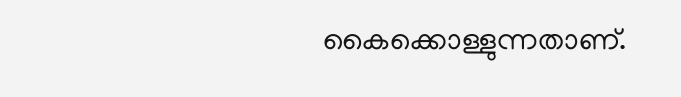കൈക്കൊള്ളുന്നതാണ്.